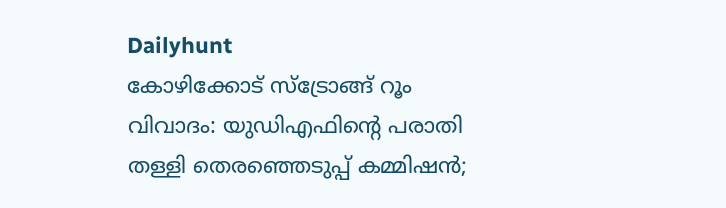Dailyhunt
കോഴിക്കോട് സ്ട്രോങ്ങ് റൂം വിവാദം: യുഡിഎഫിന്റെ പരാതി തള്ളി തെരഞ്ഞെടുപ്പ് കമ്മിഷൻ;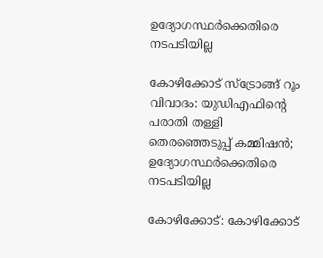ഉദ്യോഗസ്ഥര്‍ക്കെതിരെ നടപടിയില്ല

കോഴിക്കോട് സ്ട്രോങ്ങ് റൂം വിവാദം: യുഡിഎഫിന്റെ പരാതി തള്ളി തെരഞ്ഞെടുപ്പ് കമ്മിഷൻ; ഉദ്യോഗസ്ഥര്‍ക്കെതിരെ നടപടിയില്ല

കോഴിക്കോട്: കോഴിക്കോട്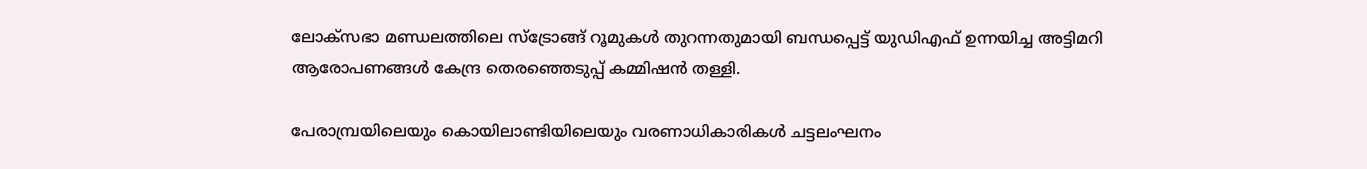ലോക്സഭാ മണ്ഡലത്തിലെ സ്ട്രോങ്ങ് റൂമുകള്‍ തുറന്നതുമായി ബന്ധപ്പെട്ട് യുഡിഎഫ് ഉന്നയിച്ച അട്ടിമറി ആരോപണങ്ങള്‍ കേന്ദ്ര തെരഞ്ഞെടുപ്പ് കമ്മിഷൻ തള്ളി.

പേരാമ്പ്രയിലെയും കൊയിലാണ്ടിയിലെയും വരണാധികാരികള്‍ ചട്ടലംഘനം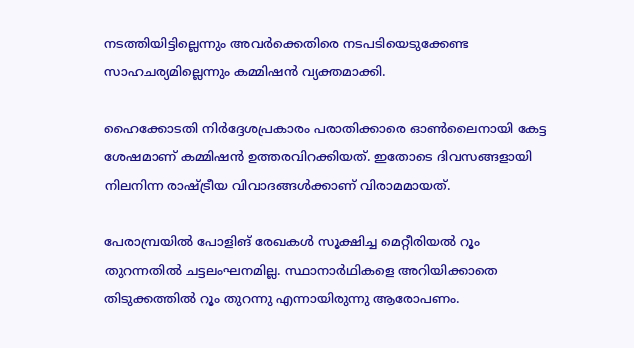നടത്തിയിട്ടില്ലെന്നും അവർക്കെതിരെ നടപടിയെടുക്കേണ്ട സാഹചര്യമില്ലെന്നും കമ്മിഷൻ വ്യക്തമാക്കി.

ഹൈക്കോടതി നിർദ്ദേശപ്രകാരം പരാതിക്കാരെ ഓണ്‍ലൈനായി കേട്ട ശേഷമാണ് കമ്മിഷൻ ഉത്തരവിറക്കിയത്. ഇതോടെ ദിവസങ്ങളായി നിലനിന്ന രാഷ്ട്രീയ വിവാദങ്ങള്‍ക്കാണ് വിരാമമായത്.

പേരാമ്പ്രയില്‍ പോളിങ് രേഖകള്‍ സൂക്ഷിച്ച മെറ്റീരിയല്‍ റൂം തുറന്നതില്‍ ചട്ടലംഘനമില്ല. സ്ഥാനാർഥികളെ അറിയിക്കാതെ തിടുക്കത്തില്‍ റൂം തുറന്നു എന്നായിരുന്നു ആരോപണം.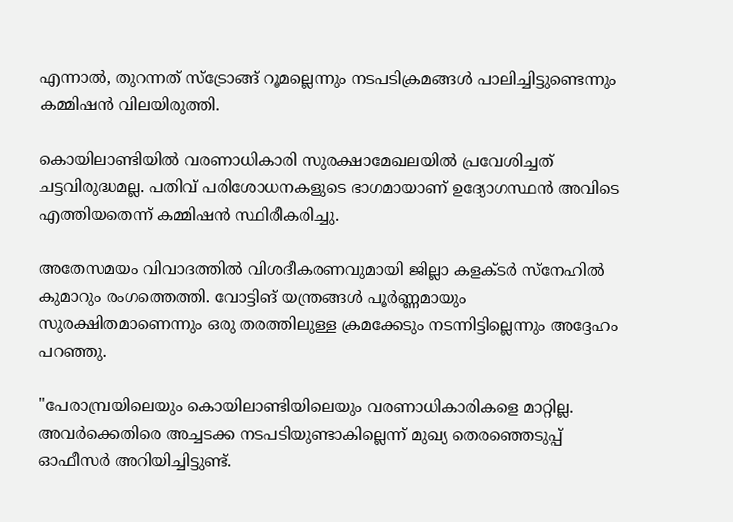എന്നാല്‍, തുറന്നത് സ്ട്രോങ്ങ് റൂമല്ലെന്നും നടപടിക്രമങ്ങള്‍ പാലിച്ചിട്ടുണ്ടെന്നും കമ്മിഷൻ വിലയിരുത്തി.

കൊയിലാണ്ടിയില്‍ വരണാധികാരി സുരക്ഷാമേഖലയില്‍ പ്രവേശിച്ചത് ചട്ടവിരുദ്ധമല്ല. പതിവ് പരിശോധനകളുടെ ഭാഗമായാണ് ഉദ്യോഗസ്ഥൻ അവിടെ എത്തിയതെന്ന് കമ്മിഷൻ സ്ഥിരീകരിച്ചു.

അതേസമയം വിവാദത്തില്‍ വിശദീകരണവുമായി ജില്ലാ കളക്ടർ സ്നേഹില്‍ കുമാറും രംഗത്തെത്തി. വോട്ടിങ് യന്ത്രങ്ങള്‍ പൂർണ്ണമായും സുരക്ഷിതമാണെന്നും ഒരു തരത്തിലുള്ള ക്രമക്കേടും നടന്നിട്ടില്ലെന്നും അദ്ദേഹം പറഞ്ഞു.

"പേരാമ്പ്രയിലെയും കൊയിലാണ്ടിയിലെയും വരണാധികാരികളെ മാറ്റില്ല. അവർക്കെതിരെ അച്ചടക്ക നടപടിയുണ്ടാകില്ലെന്ന് മുഖ്യ തെരഞ്ഞെടുപ്പ് ഓഫീസർ അറിയിച്ചിട്ടുണ്ട്.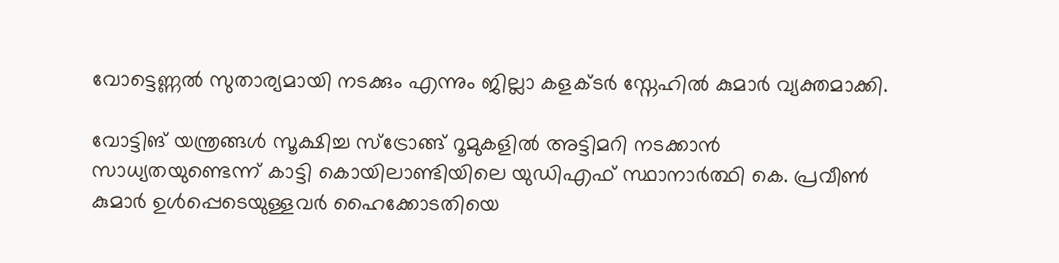വോട്ടെണ്ണല്‍ സുതാര്യമായി നടക്കും എന്നും ജില്ലാ കളക്ടർ സ്നേഹില്‍ കുമാർ വ്യക്തമാക്കി.

വോട്ടിങ് യന്ത്രങ്ങള്‍ സൂക്ഷിച്ച സ്ട്രോങ്ങ് റൂമുകളില്‍ അട്ടിമറി നടക്കാൻ സാധ്യതയുണ്ടെന്ന് കാട്ടി കൊയിലാണ്ടിയിലെ യുഡിഎഫ് സ്ഥാനാർത്ഥി കെ. പ്രവീണ്‍ കുമാർ ഉള്‍പ്പെടെയുള്ളവർ ഹൈക്കോടതിയെ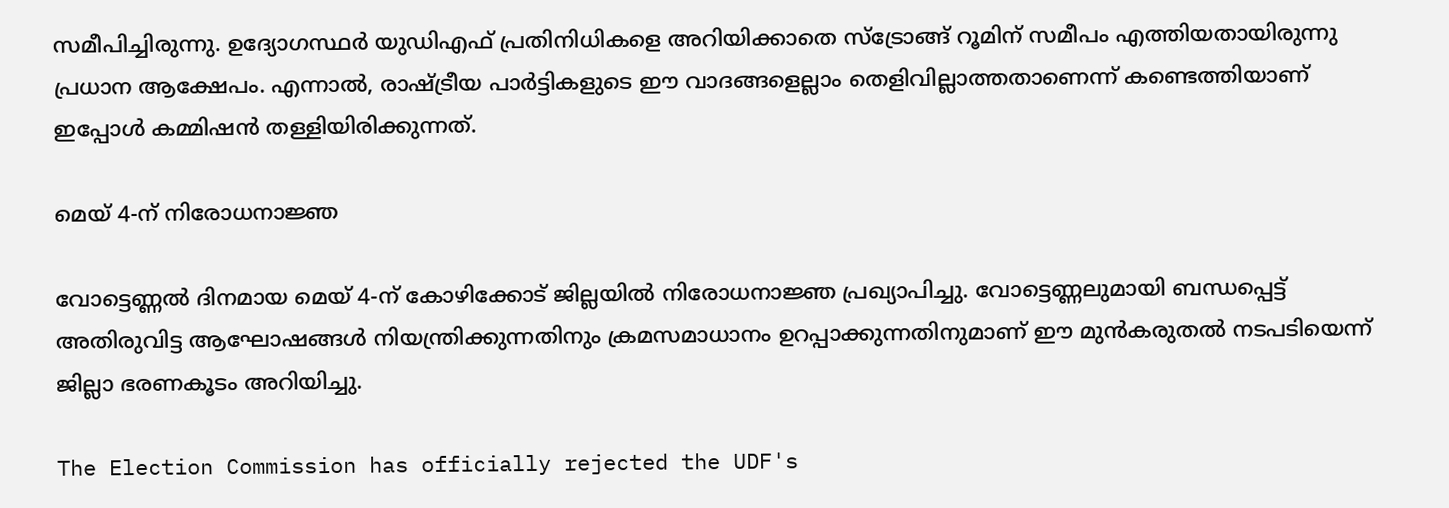സമീപിച്ചിരുന്നു. ഉദ്യോഗസ്ഥർ യുഡിഎഫ് പ്രതിനിധികളെ അറിയിക്കാതെ സ്ട്രോങ്ങ് റൂമിന് സമീപം എത്തിയതായിരുന്നു പ്രധാന ആക്ഷേപം. എന്നാല്‍, രാഷ്ട്രീയ പാർട്ടികളുടെ ഈ വാദങ്ങളെല്ലാം തെളിവില്ലാത്തതാണെന്ന് കണ്ടെത്തിയാണ് ഇപ്പോള്‍ കമ്മിഷൻ തള്ളിയിരിക്കുന്നത്.

മെയ് 4-ന് നിരോധനാജ്ഞ

വോട്ടെണ്ണല്‍ ദിനമായ മെയ് 4-ന് കോഴിക്കോട് ജില്ലയില്‍ നിരോധനാജ്ഞ പ്രഖ്യാപിച്ചു. വോട്ടെണ്ണലുമായി ബന്ധപ്പെട്ട് അതിരുവിട്ട ആഘോഷങ്ങള്‍ നിയന്ത്രിക്കുന്നതിനും ക്രമസമാധാനം ഉറപ്പാക്കുന്നതിനുമാണ് ഈ മുൻകരുതല്‍ നടപടിയെന്ന് ജില്ലാ ഭരണകൂടം അറിയിച്ചു.

The Election Commission has officially rejected the UDF's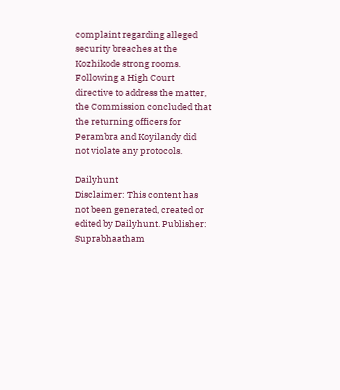complaint regarding alleged security breaches at the Kozhikode strong rooms. Following a High Court directive to address the matter, the Commission concluded that the returning officers for Perambra and Koyilandy did not violate any protocols.

Dailyhunt
Disclaimer: This content has not been generated, created or edited by Dailyhunt. Publisher: Suprabhaatham